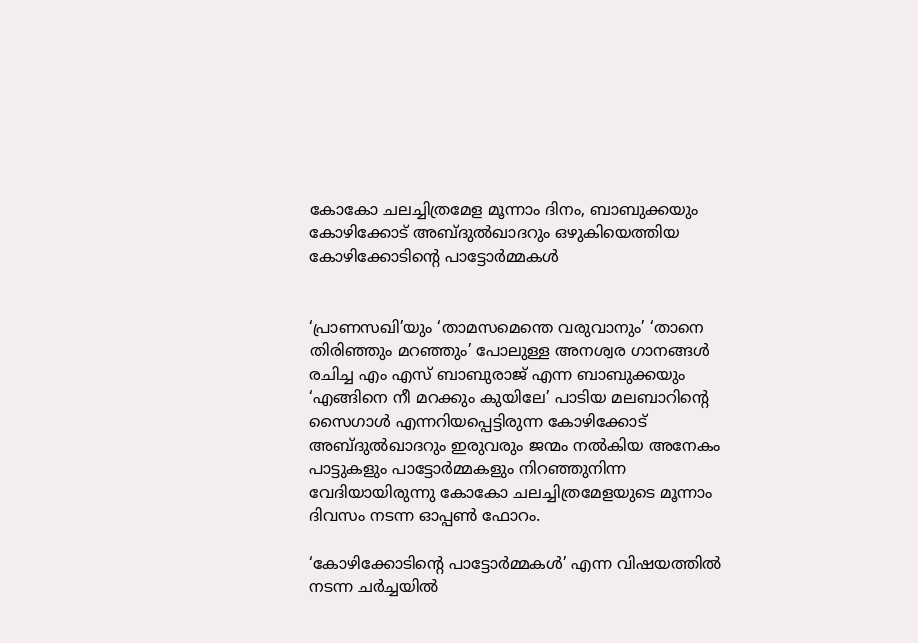കോകോ ചലച്ചിത്രമേള മൂന്നാം ദിനം, ബാബുക്കയും കോഴിക്കോട് അബ്ദുല്‍ഖാദറും ഒഴുകിയെത്തിയ കോഴിക്കോടിന്റെ പാട്ടോര്‍മ്മകള്‍


‘പ്രാണസഖി’യും ‘താമസമെന്തെ വരുവാനും’ ‘താനെ തിരിഞ്ഞും മറഞ്ഞും’ പോലുള്ള അനശ്വര ഗാനങ്ങള്‍ രചിച്ച എം എസ് ബാബുരാജ് എന്ന ബാബുക്കയും ‘എങ്ങിനെ നീ മറക്കും കുയിലേ’ പാടിയ മലബാറിന്റെ സൈഗാള്‍ എന്നറിയപ്പെട്ടിരുന്ന കോഴിക്കോട് അബ്ദുല്‍ഖാദറും ഇരുവരും ജന്മം നല്‍കിയ അനേകം പാട്ടുകളും പാട്ടോര്‍മ്മകളും നിറഞ്ഞുനിന്ന വേദിയായിരുന്നു കോകോ ചലച്ചിത്രമേളയുടെ മൂന്നാം ദിവസം നടന്ന ഓപ്പണ്‍ ഫോറം.

‘കോഴിക്കോടിന്റെ പാട്ടോര്‍മ്മകള്‍’ എന്ന വിഷയത്തില്‍ നടന്ന ചര്‍ച്ചയില്‍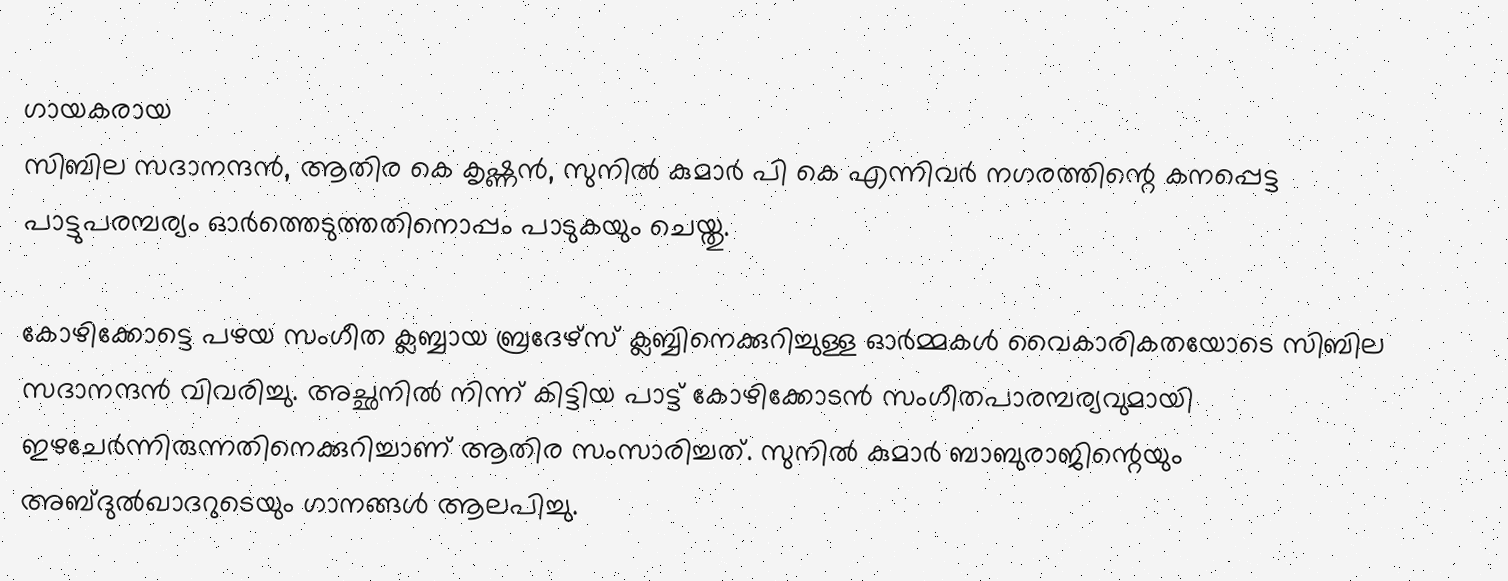ഗായകരായ
സിബില സദാനന്ദന്‍, ആതിര കെ കൃഷ്ണന്‍, സുനില്‍ കുമാര്‍ പി കെ എന്നിവര്‍ നഗരത്തിന്റെ കനപ്പെട്ട പാട്ടുപരമ്പര്യം ഓര്‍ത്തെടുത്തതിനൊപ്പം പാടുകയും ചെയ്തു.

കോഴിക്കോട്ടെ പഴയ സംഗീത ക്ലബ്ബായ ബ്രദേഴ്‌സ് ക്ലബ്ബിനെക്കുറിച്ചുള്ള ഓര്‍മ്മകള്‍ വൈകാരികതയോടെ സിബില സദാനന്ദന്‍ വിവരിച്ചു. അച്ഛനില്‍ നിന്ന് കിട്ടിയ പാട്ട് കോഴിക്കോടന്‍ സംഗീതപാരമ്പര്യവുമായി ഇഴചേര്‍ന്നിരുന്നതിനെക്കുറിച്ചാണ് ആതിര സംസാരിച്ചത്. സുനില്‍ കുമാര്‍ ബാബുരാജിന്റെയും അബ്ദുല്‍ഖാദറുടെയും ഗാനങ്ങള്‍ ആലപിച്ചു.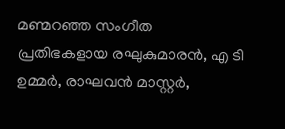മണ്മറഞ്ഞ സംഗീത പ്രതിഭകളായ രഘുകുമാരന്‍, എ ടി ഉമ്മര്‍, രാഘവന്‍ മാസ്റ്റര്‍,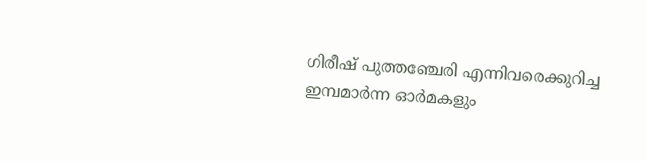ഗിരീഷ് പുത്തഞ്ചേരി എന്നിവരെക്കുറിച്ച ഇമ്പമാര്‍ന്ന ഓര്‍മകളും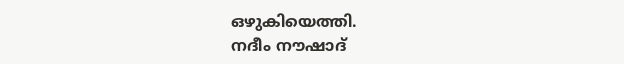ഒഴുകിയെത്തി.
നദീം നൗഷാദ്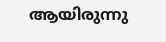ആയിരുന്നു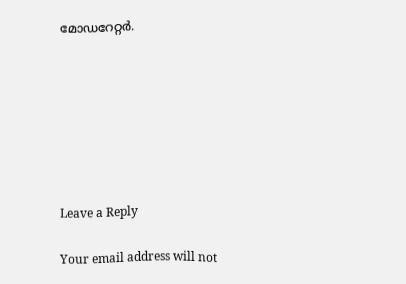മോഡറേറ്റര്‍.







Leave a Reply

Your email address will not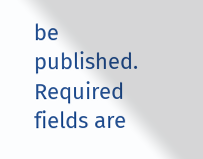be published. Required fields are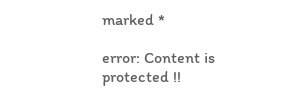marked *

error: Content is protected !!